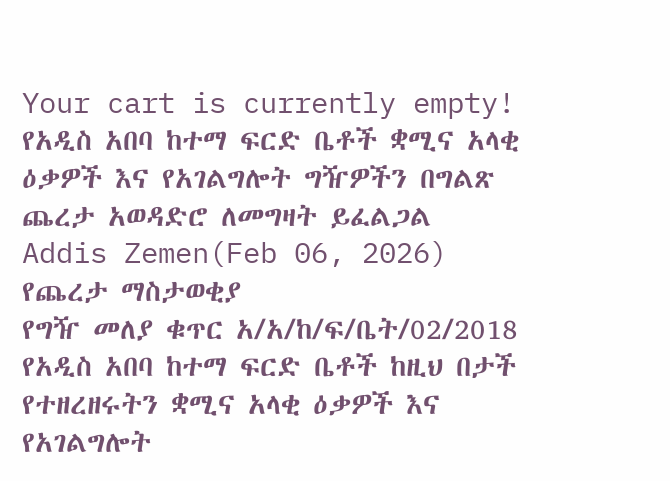Your cart is currently empty!
የአዲስ አበባ ከተማ ፍርድ ቤቶች ቋሚና አላቂ ዕቃዎች እና የአገልግሎት ግዥዎችን በግልጽ ጨረታ አወዳድሮ ለመግዛት ይፈልጋል
Addis Zemen(Feb 06, 2026)
የጨረታ ማስታወቂያ
የግዥ መለያ ቁጥር አ/አ/ከ/ፍ/ቤት/02/2018
የአዲስ አበባ ከተማ ፍርድ ቤቶች ከዚህ በታች የተዘረዘሩትን ቋሚና አላቂ ዕቃዎች እና የአገልግሎት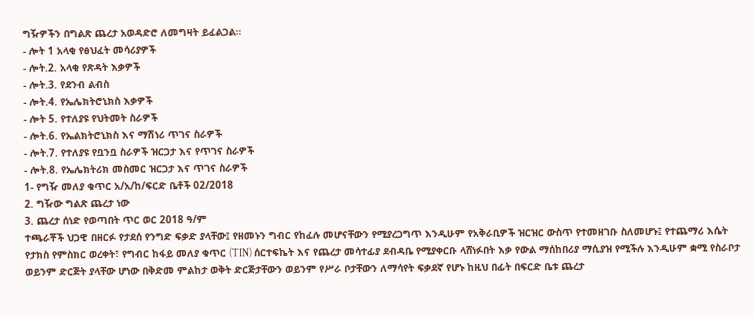ግዥዎችን በግልጽ ጨረታ አወዳድሮ ለመግዛት ይፈልጋል።
- ሎት 1 አላቂ የፅህፈት መሳሪያዎች
- ሎት.2. አላቂ የጽዳት እቃዎች
- ሎት.3. የደንብ ልብስ
- ሎት.4. የኤሌክትሮኒክስ እቃዎች
- ሎት 5. የተለያዩ የህትመት ስራዎች
- ሎት.6. የኤልክትሮኒክስ እና ማሽነሪ ጥገና ስራዎች
- ሎት.7. የተለያዩ የቧንቧ ስራዎች ዝርጋታ እና የጥገና ስራዎች
- ሎት.8. የኤሌክትሪክ መስመር ዝርጋታ እና ጥገና ስራዎች
1- የግዥ መለያ ቁጥር አ/አ/ከ/ፍርድ ቤቶች 02/2018
2. ግዥው ግልጽ ጨረታ ነው
3. ጨረታ ሰነድ የወጣበት ጥር ወር 2018 ዓ/ም
ተጫራቾች ህጋዊ በዘርፉ የታደሰ የንግድ ፍቃድ ያላቸው፤ የዘመኑን ግብር የከፈሉ መሆናቸውን የሚያረጋግጥ እንዲሁም የአቅራቢዎች ዝርዝር ውስጥ የተመዘገቡ ስለመሆኑ፤ የተጨማሪ እሴት የታክስ የምስክር ወረቀት፣ የግብር ከፋይ መለያ ቁጥር (TIN) ሰርተፍኬት እና የጨረታ መሳተፊያ ደብዳቤ የሚያቀርቡ ላሸነፉበት እቃ የውል ማሰከበሪያ ማሲያዝ የሚችሉ እንዲሁም ቋሚ የስራቦታ ወይንም ድርጅት ያላቸው ሆነው በቅድመ ምልከታ ወቅት ድርጅታቸውን ወይንም የሥራ ቦታቸውን ለማሳየት ፍቃደኛ የሆኑ ከዚህ በፊት በፍርድ ቤቱ ጨረታ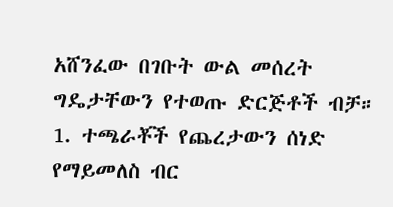አሸንፈው በገቡት ውል መሰረት ግዴታቸውን የተወጡ ድርጅቶች ብቻ።
1. ተጫራቾች የጨረታውን ሰነድ የማይመለስ ብር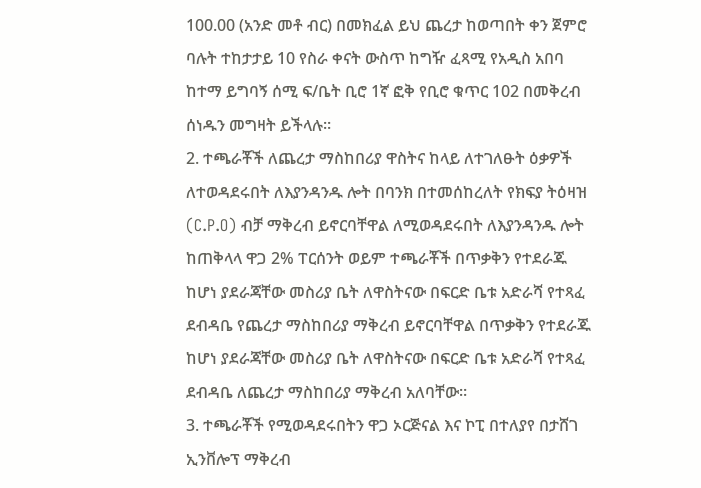100.00 (አንድ መቶ ብር) በመክፈል ይህ ጨረታ ከወጣበት ቀን ጀምሮ ባሉት ተከታታይ 10 የስራ ቀናት ውስጥ ከግዥ ፈጻሚ የአዲስ አበባ ከተማ ይግባኝ ሰሚ ፍ/ቤት ቢሮ 1ኛ ፎቅ የቢሮ ቁጥር 102 በመቅረብ ሰነዱን መግዛት ይችላሉ።
2. ተጫራቾች ለጨረታ ማስከበሪያ ዋስትና ከላይ ለተገለፁት ዕቃዎች ለተወዳደሩበት ለእያንዳንዱ ሎት በባንክ በተመሰከረለት የክፍያ ትዕዛዝ (C.P.O) ብቻ ማቅረብ ይኖርባቸዋል ለሚወዳደሩበት ለእያንዳንዱ ሎት ከጠቅላላ ዋጋ 2% ፐርሰንት ወይም ተጫራቾች በጥቃቅን የተደራጁ ከሆነ ያደራጃቸው መስሪያ ቤት ለዋስትናው በፍርድ ቤቱ አድራሻ የተጻፈ ደብዳቤ የጨረታ ማስከበሪያ ማቅረብ ይኖርባቸዋል በጥቃቅን የተደራጁ ከሆነ ያደራጃቸው መስሪያ ቤት ለዋስትናው በፍርድ ቤቱ አድራሻ የተጻፈ ደብዳቤ ለጨረታ ማስከበሪያ ማቅረብ አለባቸው።
3. ተጫራቾች የሚወዳደሩበትን ዋጋ ኦርጅናል እና ኮፒ በተለያየ በታሸገ ኢንቨሎፕ ማቅረብ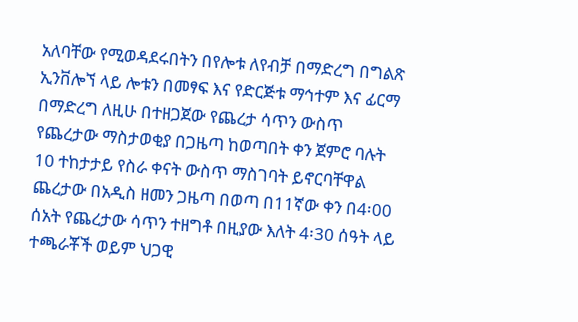አለባቸው የሚወዳደሩበትን በየሎቱ ለየብቻ በማድረግ በግልጽ ኢንቨሎኘ ላይ ሎቱን በመፃፍ እና የድርጅቱ ማኅተም እና ፊርማ በማድረግ ለዚሁ በተዘጋጀው የጨረታ ሳጥን ውስጥ የጨረታው ማስታወቂያ በጋዜጣ ከወጣበት ቀን ጀምሮ ባሉት 10 ተከታታይ የስራ ቀናት ውስጥ ማስገባት ይኖርባቸዋል ጨረታው በአዲስ ዘመን ጋዜጣ በወጣ በ11ኛው ቀን በ4፡00 ሰአት የጨረታው ሳጥን ተዘግቶ በዚያው እለት 4፡30 ሰዓት ላይ ተጫራቾች ወይም ህጋዊ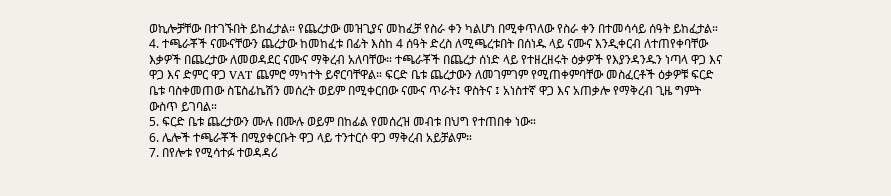ወኪሎቻቸው በተገኙበት ይከፈታል። የጨረታው መዝጊያና መከፈቻ የስራ ቀን ካልሆነ በሚቀጥለው የስራ ቀን በተመሳሳይ ሰዓት ይከፈታል።
4. ተጫራቾች ናሙናቸውን ጨረታው ከመከፈቱ በፊት እስከ 4 ሰዓት ድረስ ለሚጫረቱበት በሰነዱ ላይ ናሙና እንዲቀርብ ለተጠየቀባቸው እቃዎች በጨረታው ለመወዳደር ናሙና ማቅረብ አለባቸው። ተጫራቾች በጨረታ ሰነድ ላይ የተዘረዘሩት ዕቃዎች የእያንዳንዱን ነጣላ ዋጋ እና ዋጋ እና ድምር ዋጋ VAT ጨምሮ ማካተት ይኖርባቸዋል። ፍርድ ቤቱ ጨረታውን ለመገምገም የሚጠቀምባቸው መስፈርቶች ዕቃዎቹ ፍርድ ቤቱ ባስቀመጠው ስፔስፊኬሽን መሰረት ወይም በሚቀርበው ናሙና ጥራት፤ ዋስትና ፤ አነስተኛ ዋጋ እና አጠቃሎ የማቅረብ ጊዜ ግምት ውስጥ ይገባል።
5. ፍርድ ቤቱ ጨረታውን ሙሉ በሙሉ ወይም በከፊል የመሰረዝ መብቱ በህግ የተጠበቀ ነው።
6. ሌሎች ተጫራቾች በሚያቀርቡት ዋጋ ላይ ተንተርሶ ዋጋ ማቅረብ አይቻልም።
7. በየሎቱ የሚሳተፉ ተወዳዳሪ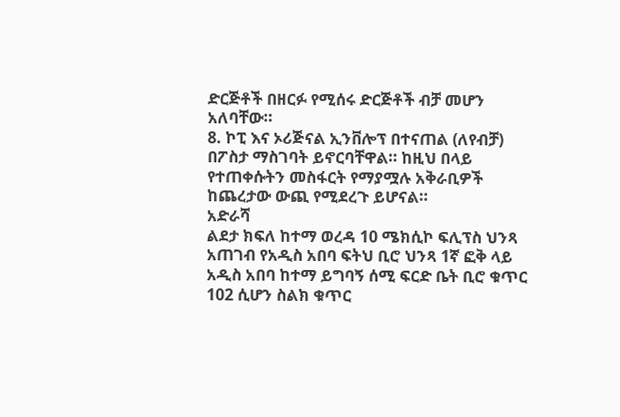ድርጅቶች በዘርፉ የሚሰሩ ድርጅቶች ብቻ መሆን አለባቸው።
8. ኮፒ እና ኦሪጅናል ኢንቨሎፕ በተናጠል (ለየብቻ) በፖስታ ማስገባት ይኖርባቸዋል። ከዚህ በላይ የተጠቀሱትን መስፋርት የማያሟሉ አቅራቢዎች ከጨረታው ውጪ የሚደረጉ ይሆናል።
አድራሻ
ልደታ ክፍለ ከተማ ወረዳ 10 ሜክሲኮ ፍሊፕስ ህንጻ አጠገብ የአዲስ አበባ ፍትህ ቢሮ ህንጻ 1ኛ ፎቅ ላይ አዲስ አበባ ከተማ ይግባኝ ሰሚ ፍርድ ቤት ቢሮ ቁጥር 102 ሲሆን ስልክ ቁጥር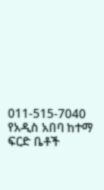011-515-7040
የአዲስ አበባ ከተማ ፍርድ ቤቶች